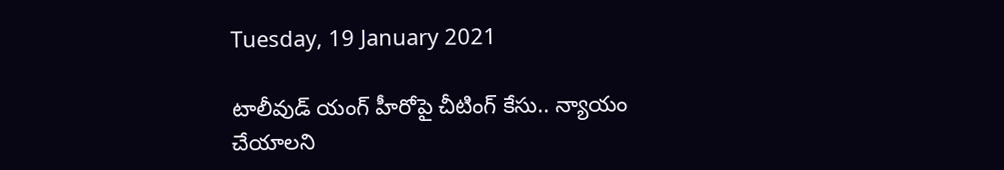Tuesday, 19 January 2021

టాలీవుడ్ యంగ్ హీరోపై చీటింగ్ కేసు.. న్యాయం చేయాలని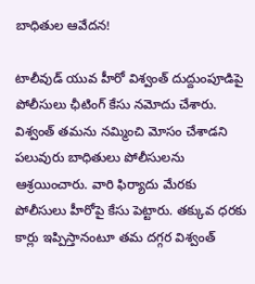బాధితుల ఆవేదన!

టాలీవుడ్ యువ హీరో విశ్వంత్‌ దుద్దుంపూడిపై పోలీసులు ఛీటింగ్ కేసు నమోదు చేశారు. విశ్వంత్ తమను నమ్మించి మోసం చేశాడని పలువురు బాధితులు పోలీసులను ఆశ్రయించారు. వారి ఫిర్యాదు మేరకు పోలీసులు హీరోపై కేసు పెట్టారు. తక్కువ ధరకు కార్లు ఇప్పిస్తానంటూ తమ దగ్గర విశ్వంత్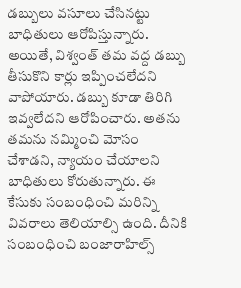డబ్బులు వసూలు చేసినట్టు బాధితులు ఆరోపిస్తున్నారు. అయితే, విశ్వంత్ తమ వద్ద డబ్బు తీసుకొని కార్లు ఇప్పించలేదని వాపోయారు. డబ్బు కూడా తిరిగి ఇవ్వలేదని ఆరోపించారు. అతను తమను నమ్మించి మోసం చేశాడని, న్యాయం చేయాలని బాధితులు కోరుతున్నారు. ఈ కేసుకు సంబంధించి మరిన్ని వివరాలు తెలియాల్సి ఉంది. దీనికి సంబంధించి బంజారాహిల్స్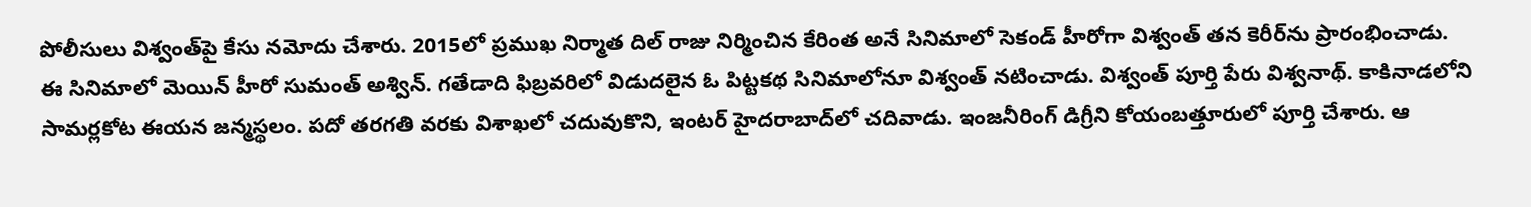పోలీసులు విశ్వంత్‌పై కేసు నమోదు చేశారు. 2015లో ప్రముఖ నిర్మాత దిల్ రాజు నిర్మించిన కేరింత అనే సినిమాలో సెకండ్ హీరోగా విశ్వంత్ తన కెరీర్‌ను ప్రారంభించాడు. ఈ సినిమాలో మెయిన్ హీరో సుమంత్ అశ్విన్. గతేడాది ఫిబ్రవరిలో విడుదలైన ఓ పిట్టకథ సినిమాలోనూ విశ్వంత్ నటించాడు. విశ్వంత్ పూర్తి పేరు విశ్వనాథ్. కాకినాడలోని సామర్లకోట ఈయన జన్మస్థలం. పదో తరగతి వరకు విశాఖలో చదువుకొని, ఇంటర్ హైదరాబాద్‌లో చదివాడు. ఇంజనీరింగ్ డిగ్రీని కోయంబత్తూరులో పూర్తి చేశారు. ఆ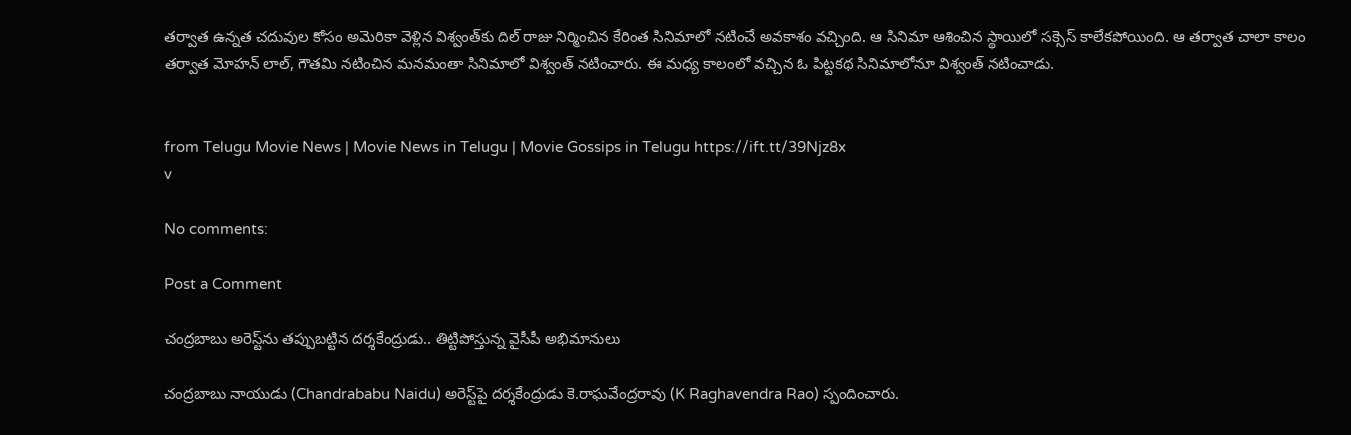తర్వాత ఉన్నత చదువుల కోసం అమెరికా వెళ్లిన విశ్వంత్‌కు దిల్ రాజు నిర్మించిన కేరింత సినిమాలో నటించే అవకాశం వచ్చింది. ఆ సినిమా ఆశించిన స్థాయిలో సక్సెస్ కాలేకపోయింది. ఆ తర్వాత చాలా కాలం తర్వాత మోహన్ లాల్, గౌతమి నటించిన మనమంతా సినిమాలో విశ్వంత్ నటించారు. ఈ మధ్య కాలంలో వచ్చిన ఓ పిట్టకథ సినిమాలోనూ విశ్వంత్ నటించాడు.


from Telugu Movie News | Movie News in Telugu | Movie Gossips in Telugu https://ift.tt/39Njz8x
v

No comments:

Post a Comment

చంద్రబాబు అరెస్ట్‌ను తప్పుబట్టిన దర్శకేంద్రుడు.. తిట్టిపోస్తున్న వైసీపీ అభిమానులు

చంద్రబాబు నాయుడు (Chandrababu Naidu) అరెస్ట్‌పై దర్శకేంద్రుడు కె.రాఘవేంద్రరావు (K Raghavendra Rao) స్పందించారు.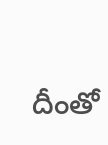దీంతో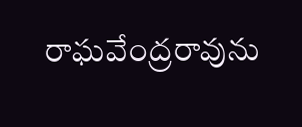రాఘవేంద్రరావును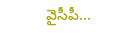వైసీపీ...